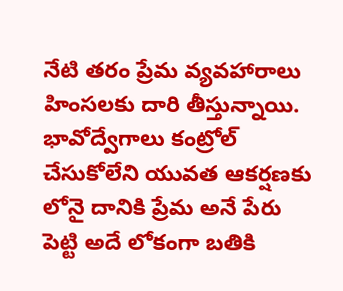నేటి త‌రం ప్రేమ వ్య‌వ‌హారాలు హింస‌ల‌కు దారి తీస్తున్నాయి. భావోద్వేగాలు కంట్రోల్ చేసుకోలేని యువ‌త ఆక‌ర్ష‌ణ‌కు లోనై దానికి ప్రేమ అనే పేరు పెట్టి అదే లోకంగా బ‌తికి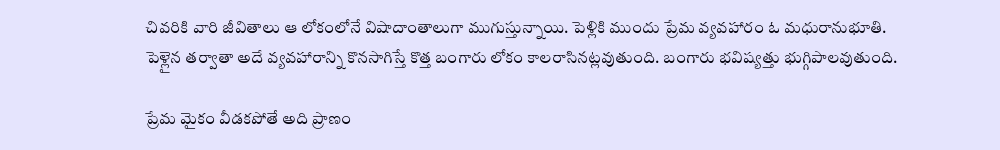చివ‌రికి వారి జీవితాలు ఆ లోకంలోనే విషాదాంతాలుగా ముగుస్తున్నాయి. పెళ్లికి ముందు ప్రేమ వ్య‌వ‌హారం ఓ మ‌ధురానుభూతి. పెళ్లైన త‌ర్వాతా అదే వ్య‌వ‌హారాన్ని కొన‌సాగిస్తే కొత్త బంగారు లోకం కాల‌రాసిన‌ట్ల‌వుతుంది. బంగారు భ‌విష్య‌త్తు భుగ్గిపాల‌వుతుంది.

ప్రేమ మైకం వీడక‌పోతే అది ప్రాణం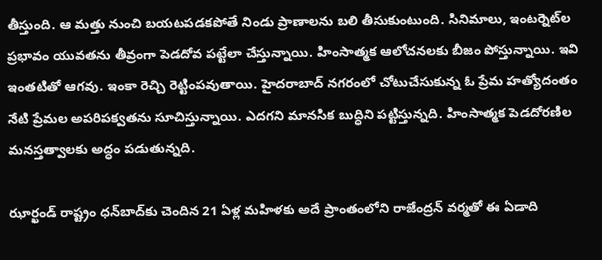తీస్తుంది. ఆ మ‌త్తు నుంచి బ‌య‌ట‌ప‌డ‌క‌పోతే నిండు ప్రాణాల‌ను బ‌లి తీసుకుంటుంది. సినిమాలు, ఇంట‌ర్నెట్‌ల ప్ర‌భావం యువ‌త‌ను తీవ్రంగా పెడ‌దోవ ప‌ట్టేలా చేస్తున్నాయి. హింసాత్మ‌క ఆలోచ‌న‌ల‌కు బీజం పోస్తున్నాయి. ఇవి ఇంత‌టితో ఆగ‌వు. ఇంకా రెచ్చి రెట్టింప‌వుతాయి. హైద‌రాబాద్ న‌గ‌రంలో చోటుచేసుకున్న ఓ ప్రేమ హ‌త్యోదంతం నేటి ప్రేమ‌ల అప‌రిప‌క్వ‌త‌ను సూచిస్తున్నాయి. ఎద‌గ‌ని మాన‌సిక బుద్ధిని ప‌ట్టిస్తున్న‌ది. హింసాత్మ‌క పెడ‌దోర‌ణిల మ‌న‌స్త‌త్వాల‌కు అద్ధం ప‌డుతున్న‌ది.

ఝార్ఖండ్‌ రాష్ట్రం ధన్‌బాద్‌కు చెందిన 21 ఏళ్ల మహిళకు అదే ప్రాంతంలోని రాజేంద్రన్‌ వర్మతో ఈ ఏడాది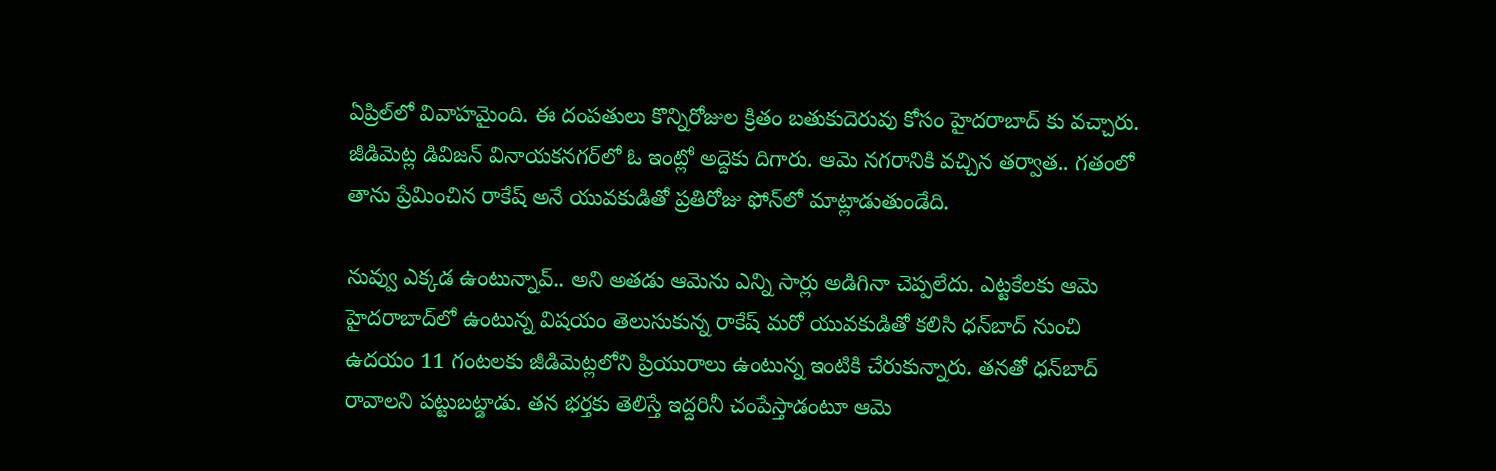ఏప్రిల్‌లో వివాహమైంది. ఈ దంపతులు కొన్నిరోజుల క్రితం బతుకుదెరువు కోసం హైదరాబాద్ కు వచ్చారు. జీడిమెట్ల డివిజన్‌ వినాయకనగర్‌లో ఓ ఇంట్లో అద్దెకు దిగారు. ఆమె నగరానికి వచ్చిన తర్వాత.. గతంలో తాను ప్రేమించిన రాకేష్‌ అనే యువకుడితో ప్రతిరోజు ఫోన్‌లో మాట్లాడుతుండేది.

నువ్వు ఎక్కడ ఉంటున్నావ్.. అని అతడు ఆమెను ఎన్ని సార్లు అడిగినా చెప్పలేదు. ఎట్టకేలకు ఆమె హైదరాబాద్‌లో ఉంటున్న విషయం తెలుసుకున్న రాకేష్‌ మరో యువకుడితో కలిసి ధన్‌బాద్‌ నుంచి ఉదయం 11 గంటలకు జీడిమెట్లలోని ప్రియురాలు ఉంటున్న ఇంటికి చేరుకున్నారు. తనతో ధన్‌బాద్‌ రావాలని పట్టుబట్డాడు. తన భర్తకు తెలిస్తే ఇద్దరినీ చంపేస్తాడంటూ ఆమె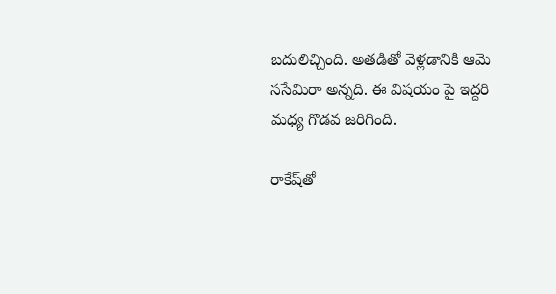బదులిచ్చింది. అతడితో వెళ్లడానికి ఆమె ససేమిరా అన్నది. ఈ విషయం పై ఇద్దరి మధ్య గొడవ జరిగింది.

రాకేష్‌తో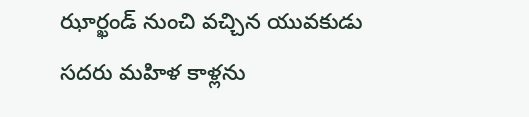ఝార్ఖండ్‌ నుంచి వచ్చిన యువకుడు సదరు మహిళ కాళ్లను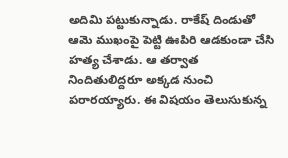అదిమి పట్టుకున్నాడు. రాకేష్‌ దిండుతో ఆమె ముఖంపై పెట్టి ఊపిరి ఆడకుండా చేసి హత్య చేశాడు. ఆ తర్వాత నిందితులిద్దరూ అక్కడ నుంచి పరారయ్యారు. ఈ విషయం తెలుసుకున్న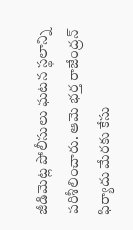జీడిమెట్ల పోలీసులు ఘటన స్థలాన్ని పరిశీలించారు. ఆమె భర్త రాజేంద్రన్‌ ఫిర్యాదు మేరకు కేసు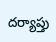దర్యాప్తు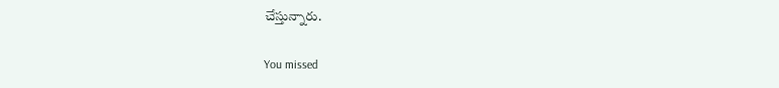చేస్తున్నారు.

You missed